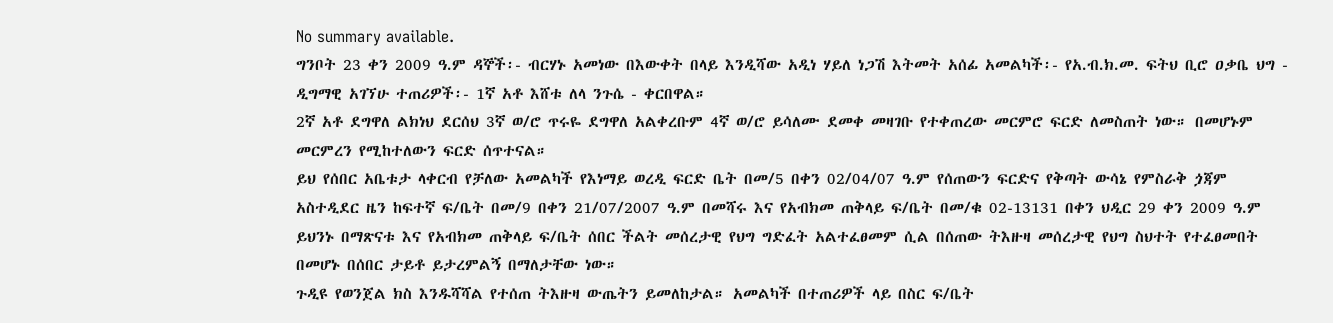No summary available.
ግንቦት 23 ቀን 2009 ዓ.ም ዳኞች፡- ብርሃኑ አመነው በእውቀት በላይ እንዲሻው አዲነ ሃይለ ነጋሽ እትመት አሰፊ አመልካች፡- የአ.ብ.ክ.መ. ፍትህ ቢሮ ዐቃቤ ህግ - ዲግማዊ አገኘሁ ተጠሪዎች፡- 1ኛ አቶ እሸቱ ለላ ንጉሴ - ቀርበዋል።
2ኛ አቶ ደግዋለ ልክነህ ደርሰህ 3ኛ ወ/ሮ ጥሩዬ ደግዋለ አልቀረቡም 4ኛ ወ/ሮ ይሳለሙ ደመቀ መዛገቡ የተቀጠረው መርምሮ ፍርድ ለመስጠት ነው። በመሆኑም መርምረን የሚከተለውን ፍርድ ሰጥተናል።
ይህ የሰበር አቤቱታ ላቀርብ የቻለው አመልካች የእነማይ ወረዲ ፍርድ ቤት በመ/5 በቀን 02/04/07 ዓ.ም የሰጠውን ፍርድና የቅጣት ውሳኔ የምስራቅ ጏጃም አስተዲደር ዜን ከፍተኛ ፍ/ቤት በመ/9 በቀን 21/07/2007 ዓ.ም በመሻሩ እና የአብክመ ጠቅላይ ፍ/ቤት በመ/ቁ 02-13131 በቀን ህዲር 29 ቀን 2009 ዓ.ም ይህንኑ በማጽናቱ እና የአብክመ ጠቅላይ ፍ/ቤት ሰበር ችልት መሰረታዊ የህግ ግድፈት አልተፈፀመም ሲል በሰጠው ትእዙዛ መሰረታዊ የህግ ስህተት የተፈፀመበት በመሆኑ በሰበር ታይቶ ይታረምልኝ በማለታቸው ነው።
ጉዲዩ የወንጀል ክስ እንዱሻሻል የተሰጠ ትእዙዛ ውጤትን ይመለከታል። አመልካች በተጠሪዎች ላይ በስር ፍ/ቤት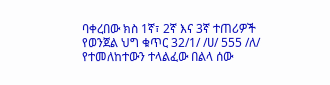ባቀረበው ክስ 1ኛ፣ 2ኛ እና 3ኛ ተጠሪዎች የወንጀል ህግ ቁጥር 32/1/ /ሀ/ 555 /ለ/ የተመለከተውን ተላልፈው በልላ ሰው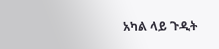አካል ላይ ጉዲት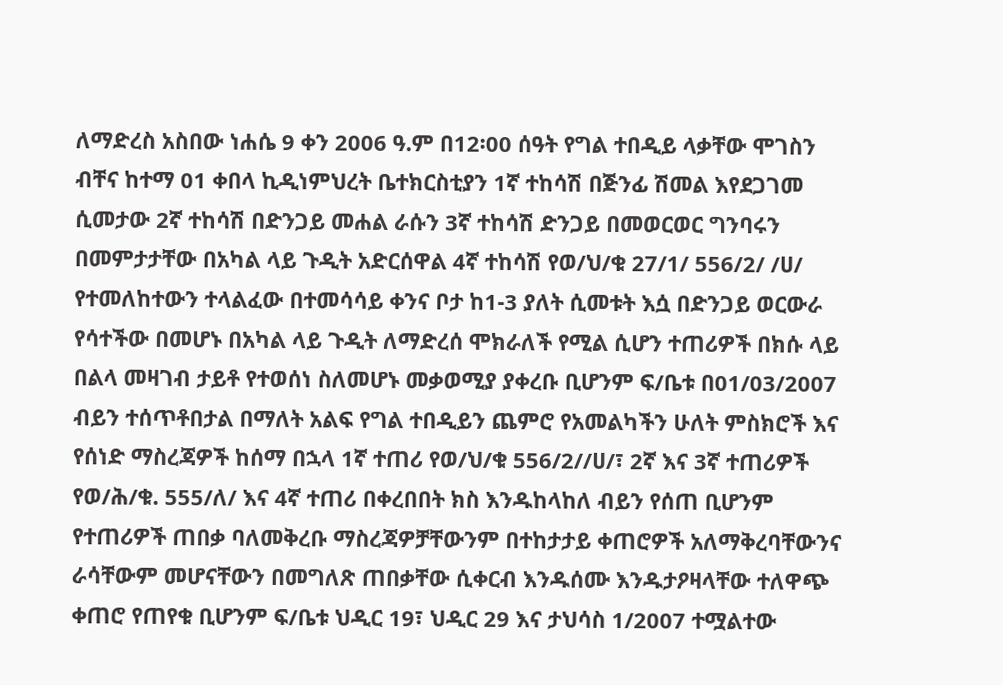ለማድረስ አስበው ነሐሴ 9 ቀን 2006 ዓ.ም በ12፡00 ሰዓት የግል ተበዲይ ላቃቸው ሞገስን ብቸና ከተማ 01 ቀበላ ኪዲነምህረት ቤተክርስቲያን 1ኛ ተከሳሽ በጅንፊ ሽመል እየደጋገመ ሲመታው 2ኛ ተከሳሽ በድንጋይ መሐል ራሱን 3ኛ ተከሳሽ ድንጋይ በመወርወር ግንባሩን በመምታታቸው በአካል ላይ ጉዲት አድርሰዋል 4ኛ ተከሳሽ የወ/ህ/ቁ 27/1/ 556/2/ /ሀ/ የተመለከተውን ተላልፈው በተመሳሳይ ቀንና ቦታ ከ1-3 ያለት ሲመቱት እሷ በድንጋይ ወርውራ የሳተችው በመሆኑ በአካል ላይ ጉዲት ለማድረሰ ሞክራለች የሚል ሲሆን ተጠሪዎች በክሱ ላይ በልላ መዛገብ ታይቶ የተወሰነ ስለመሆኑ መቃወሚያ ያቀረቡ ቢሆንም ፍ/ቤቱ በ01/03/2007 ብይን ተሰጥቶበታል በማለት አልፍ የግል ተበዲይን ጨምሮ የአመልካችን ሁለት ምስክሮች እና የሰነድ ማስረጃዎች ከሰማ በኋላ 1ኛ ተጠሪ የወ/ህ/ቁ 556/2//ሀ/፣ 2ኛ እና 3ኛ ተጠሪዎች የወ/ሕ/ቁ. 555/ለ/ እና 4ኛ ተጠሪ በቀረበበት ክስ እንዱከላከለ ብይን የሰጠ ቢሆንም የተጠሪዎች ጠበቃ ባለመቅረቡ ማስረጃዎቻቸውንም በተከታታይ ቀጠሮዎች አለማቅረባቸውንና ራሳቸውም መሆናቸውን በመግለጽ ጠበቃቸው ሲቀርብ እንዱሰሙ እንዱታዖዛላቸው ተለዋጭ ቀጠሮ የጠየቁ ቢሆንም ፍ/ቤቱ ህዲር 19፣ ህዲር 29 እና ታህሳስ 1/2007 ተሟልተው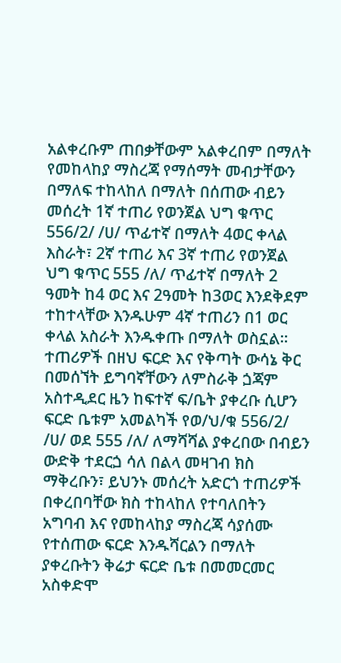አልቀረቡም ጠበቃቸውም አልቀረበም በማለት የመከላከያ ማስረጃ የማሰማት መብታቸውን በማለፍ ተከላከለ በማለት በሰጠው ብይን መሰረት 1ኛ ተጠሪ የወንጀል ህግ ቁጥር 556/2/ /ሀ/ ጥፊተኛ በማለት 4ወር ቀላል እስራት፣ 2ኛ ተጠሪ እና 3ኛ ተጠሪ የወንጀል ህግ ቁጥር 555 /ለ/ ጥፊተኛ በማለት 2 ዓመት ከ4 ወር እና 2ዓመት ከ3ወር እንደቅደም ተከተላቸው እንዱሁም 4ኛ ተጠሪን በ1 ወር ቀላል አስራት እንዱቀጡ በማለት ወስኗል።
ተጠሪዎች በዘህ ፍርድ እና የቅጣት ውሳኔ ቅር በመሰኘት ይግባኛቸውን ለምስራቅ ጏጃም አስተዲደር ዜን ከፍተኛ ፍ/ቤት ያቀረቡ ሲሆን ፍርድ ቤቱም አመልካች የወ/ህ/ቁ 556/2/ /ሀ/ ወደ 555 /ለ/ ለማሻሻል ያቀረበው በብይን ውድቅ ተደርጏ ሳለ በልላ መዛገብ ክስ ማቅረቡን፣ ይህንኑ መሰረት አድርጎ ተጠሪዎች በቀረበባቸው ክስ ተከላከለ የተባለበትን አግባብ እና የመከላከያ ማስረጃ ሳያሰሙ የተሰጠው ፍርድ እንዱሻርልን በማለት ያቀረቡትን ቅሬታ ፍርድ ቤቱ በመመርመር አስቀድሞ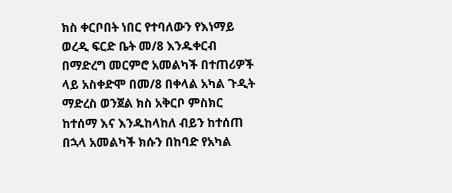ክስ ቀርቦበት ነበር የተባለውን የእነማይ ወረዲ ፍርድ ቤት መ/8 እንዱቀርብ በማድረግ መርምሮ አመልካች በተጠሪዎች ላይ አስቀድሞ በመ/8 በቀላል አካል ጉዲት ማድረስ ወንጀል ክስ አቅርቦ ምስክር ከተሰማ እና እንዱከላከለ ብይን ከተሰጠ በኋላ አመልካች ክሱን በከባድ የአካል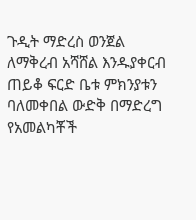ጉዲት ማድረስ ወንጀል ለማቅረብ አሻሸል እንዱያቀርብ ጠይቆ ፍርድ ቤቱ ምክንያቱን ባለመቀበል ውድቅ በማድረግ የአመልካቾች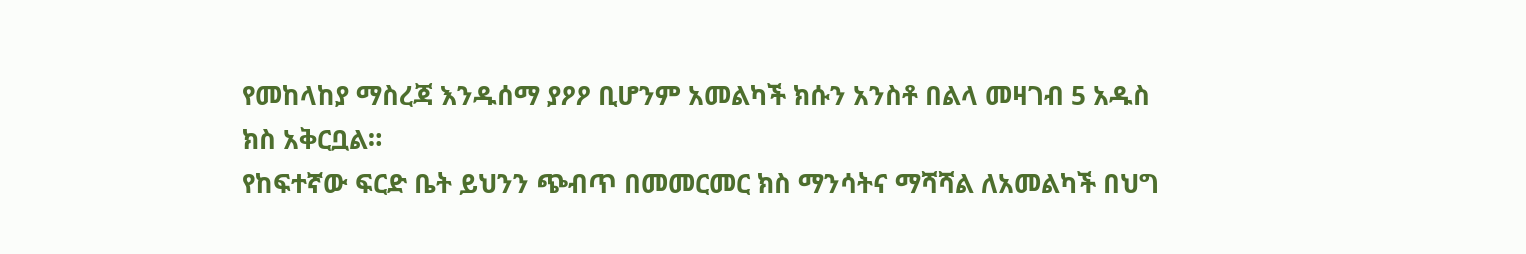የመከላከያ ማስረጃ እንዱሰማ ያዖዖ ቢሆንም አመልካች ክሱን አንስቶ በልላ መዛገብ 5 አዱስ ክስ አቅርቧል።
የከፍተኛው ፍርድ ቤት ይህንን ጭብጥ በመመርመር ክስ ማንሳትና ማሻሻል ለአመልካች በህግ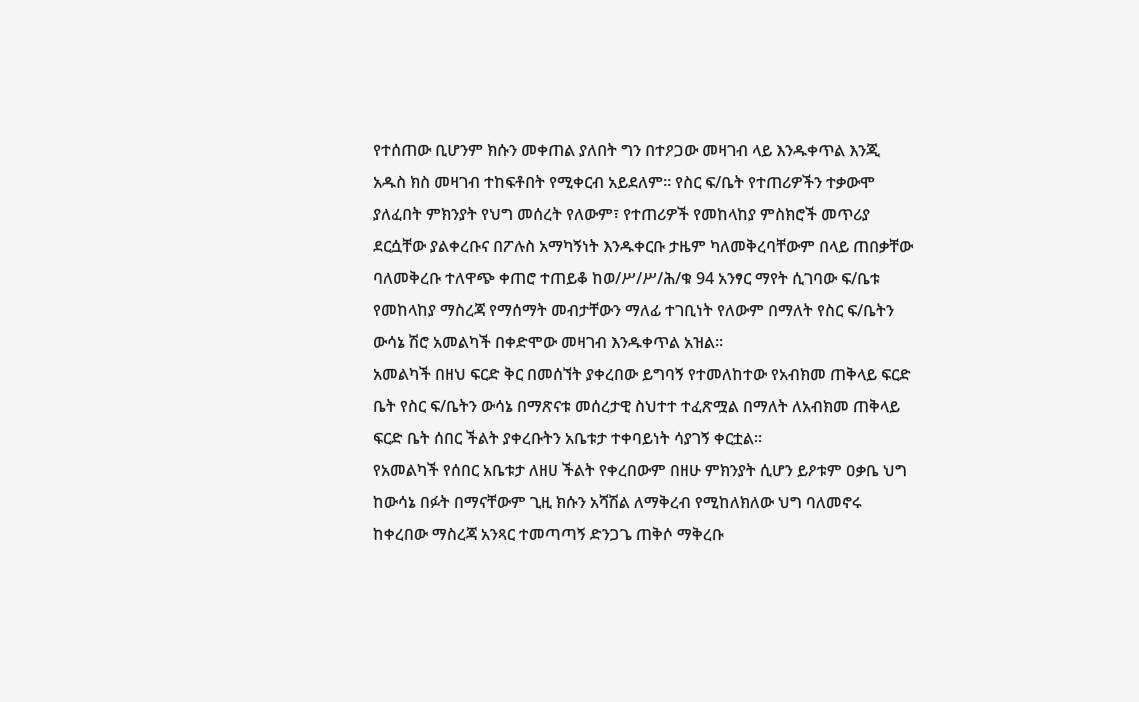የተሰጠው ቢሆንም ክሱን መቀጠል ያለበት ግን በተዖጋው መዛገብ ላይ እንዱቀጥል እንጂ አዱስ ክስ መዛገብ ተከፍቶበት የሚቀርብ አይደለም። የስር ፍ/ቤት የተጠሪዎችን ተቃውሞ ያለፈበት ምክንያት የህግ መሰረት የለውም፣ የተጠሪዎች የመከላከያ ምስክሮች መጥሪያ ደርሷቸው ያልቀረቡና በፖሉስ አማካኝነት እንዱቀርቡ ታዜም ካለመቅረባቸውም በላይ ጠበቃቸው ባለመቅረቡ ተለዋጭ ቀጠሮ ተጠይቆ ከወ/ሥ/ሥ/ሕ/ቁ 94 አንፃር ማየት ሲገባው ፍ/ቤቱ የመከላከያ ማስረጃ የማሰማት መብታቸውን ማለፊ ተገቢነት የለውም በማለት የስር ፍ/ቤትን ውሳኔ ሽሮ አመልካች በቀድሞው መዛገብ እንዱቀጥል አዝል።
አመልካች በዘህ ፍርድ ቅር በመሰኘት ያቀረበው ይግባኝ የተመለከተው የአብክመ ጠቅላይ ፍርድ ቤት የስር ፍ/ቤትን ውሳኔ በማጽናቱ መሰረታዊ ስህተተ ተፈጽሟል በማለት ለአብክመ ጠቅላይ ፍርድ ቤት ሰበር ችልት ያቀረቡትን አቤቱታ ተቀባይነት ሳያገኝ ቀርቷል።
የአመልካች የሰበር አቤቱታ ለዘሀ ችልት የቀረበውም በዘሁ ምክንያት ሲሆን ይዖቱም ዐቃቤ ህግ ከውሳኔ በፉት በማናቸውም ጊዚ ክሱን አሻሽል ለማቅረብ የሚከለክለው ህግ ባለመኖሩ ከቀረበው ማስረጃ አንጻር ተመጣጣኝ ድንጋጌ ጠቅሶ ማቅረቡ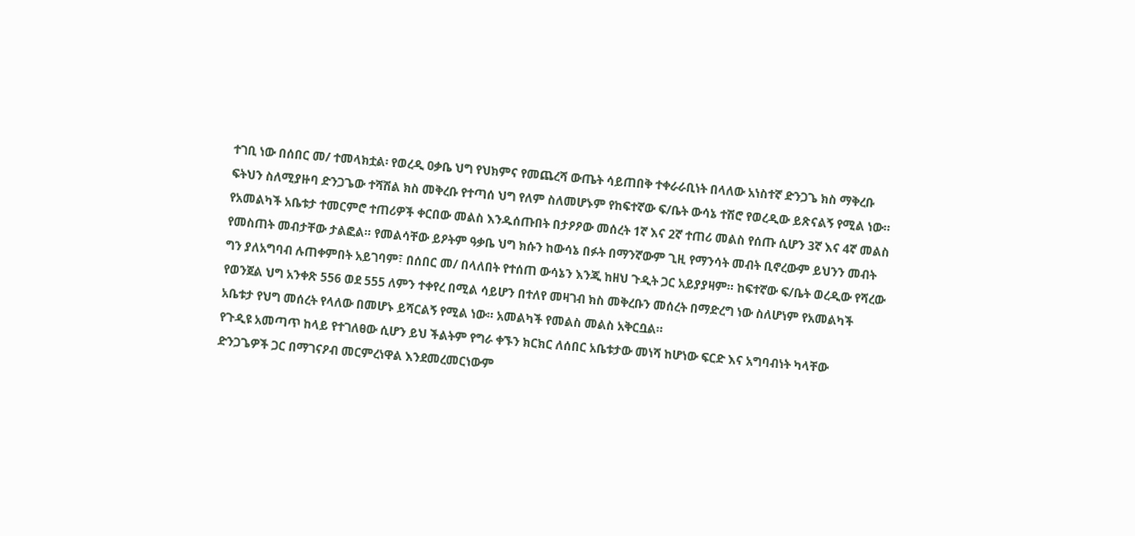ተገቢ ነው በሰበር መ/ ተመላክቷል፡ የወረዲ ዐቃቤ ህግ የህክምና የመጨረሻ ውጤት ሳይጠበቅ ተቀራራቢነት በላለው አነስተኛ ድንጋጌ ክስ ማቅረቡ ፍትህን ስለሚያዙባ ድንጋጌው ተሻሽል ክስ መቅረቡ የተጣሰ ህግ የለም ስለመሆኑም የከፍተኛው ፍ/ቤት ውሳኔ ተሽሮ የወረዲው ይጽናልኝ የሚል ነው። የአመልካች አቤቱታ ተመርምሮ ተጠሪዎች ቀርበው መልስ እንዱሰጡበት በታዖዖው መሰረት 1ኛ እና 2ኛ ተጠሪ መልስ የሰጡ ሲሆን 3ኛ እና 4ኛ መልስ የመስጠት መብታቸው ታልፎል። የመልሳቸው ይዖትም ዓቃቤ ህግ ክሱን ከውሳኔ በፉት በማንኛውም ጊዚ የማንሳት መብት ቢኖረውም ይህንን መብት ግን ያለአግባብ ሉጠቀምበት አይገባም፣ በሰበር መ/ በላለበት የተሰጠ ውሳኔን እንጂ ከዘህ ጉዲት ጋር አይያያዛም። ከፍተኛው ፍ/ቤት ወረዲው የሻረው የወንጀል ህግ አንቀጽ 556 ወደ 555 ለምን ተቀየረ በሚል ሳይሆን በተለየ መዛገብ ክስ መቅረቡን መሰረት በማድረግ ነው ስለሆነም የአመልካች አቤቱታ የህግ መሰረት የላለው በመሆኑ ይሻርልኝ የሚል ነው። አመልካች የመልስ መልስ አቅርቧል።
የጉዲዩ አመጣጥ ከላይ የተገለፀው ሲሆን ይህ ችልትም የግራ ቀኙን ክርክር ለሰበር አቤቱታው መነሻ ከሆነው ፍርድ እና አግባብነት ካላቸው ድንጋጌዎች ጋር በማገናዖብ መርምረነዋል እንደመረመርነውም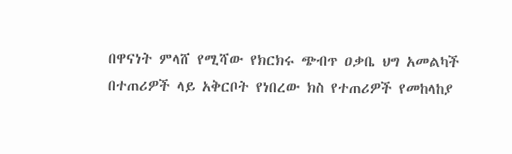በዋናነት ምላሸ የሚሻው የክርክሩ ጭብጥ ዐቃቤ ህግ አመልካች በተጠሪዎች ላይ አቅርቦት የነበረው ክስ የተጠሪዎች የመከላከያ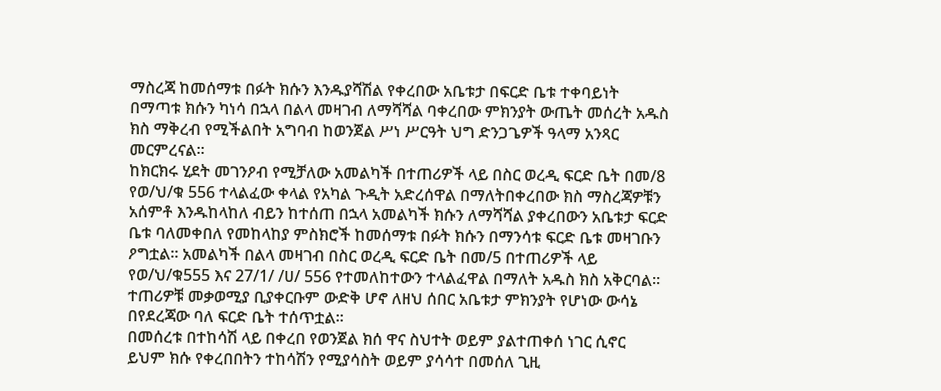ማስረጃ ከመሰማቱ በፉት ክሱን እንዱያሻሽል የቀረበው አቤቱታ በፍርድ ቤቱ ተቀባይነት በማጣቱ ክሱን ካነሳ በኋላ በልላ መዛገብ ለማሻሻል ባቀረበው ምክንያት ውጤት መሰረት አዱስ ክስ ማቅረብ የሚችልበት አግባብ ከወንጀል ሥነ ሥርዓት ህግ ድንጋጌዎች ዓላማ አንጻር መርምረናል።
ከክርክሩ ሂደት መገንዖብ የሚቻለው አመልካች በተጠሪዎች ላይ በስር ወረዲ ፍርድ ቤት በመ/8 የወ/ህ/ቁ 556 ተላልፈው ቀላል የአካል ጉዲት አድረሰዋል በማለትበቀረበው ክስ ማስረጃዎቹን አሰምቶ እንዱከላከለ ብይን ከተሰጠ በኋላ አመልካች ክሱን ለማሻሻል ያቀረበውን አቤቱታ ፍርድ ቤቱ ባለመቀበለ የመከላከያ ምስክሮች ከመሰማቱ በፉት ክሱን በማንሳቱ ፍርድ ቤቱ መዛገቡን ዖግቷል። አመልካች በልላ መዛገብ በስር ወረዲ ፍርድ ቤት በመ/5 በተጠሪዎች ላይ የወ/ህ/ቁ555 እና 27/1/ /ሀ/ 556 የተመለከተውን ተላልፈዋል በማለት አዱስ ክስ አቅርባል። ተጠሪዎቹ መቃወሚያ ቢያቀርቡም ውድቅ ሆኖ ለዘህ ሰበር አቤቱታ ምክንያት የሆነው ውሳኔ በየደረጃው ባለ ፍርድ ቤት ተሰጥቷል።
በመሰረቱ በተከሳሽ ላይ በቀረበ የወንጀል ክሰ ዋና ስህተት ወይም ያልተጠቀሰ ነገር ሲኖር ይህም ክሱ የቀረበበትን ተከሳሽን የሚያሳስት ወይም ያሳሳተ በመሰለ ጊዚ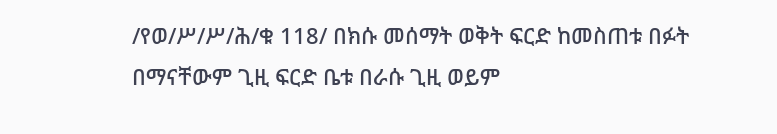/የወ/ሥ/ሥ/ሕ/ቁ 118/ በክሱ መሰማት ወቅት ፍርድ ከመስጠቱ በፉት በማናቸውም ጊዚ ፍርድ ቤቱ በራሱ ጊዚ ወይም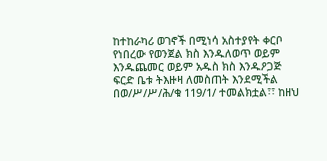ከተከራካሪ ወገኖች በሚነሳ አስተያየት ቀርቦ የነበረው የወንጀል ክስ እንዱለወጥ ወይም እንዱጨመር ወይም አዱስ ክስ እንዱዖጋጅ ፍርድ ቤቱ ትእዙዛ ለመስጠት እንደሚችል በወ/ሥ/ሥ/ሕ/ቁ 119/1/ ተመልክቷል፣፣ ከዘህ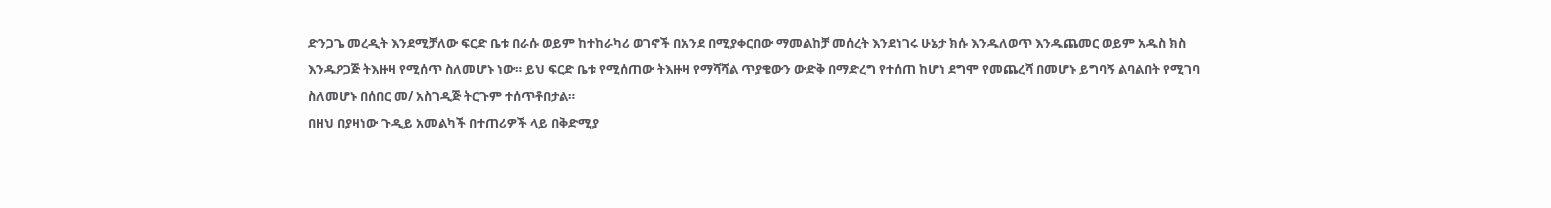ድንጋጌ መረዲት እንደሚቻለው ፍርድ ቤቱ በራሱ ወይም ከተከራካሪ ወገኖች በአንደ በሚያቀርበው ማመልከቻ መሰረት እንደነገሩ ሁኔታ ክሱ እንዱለወጥ እንዱጨመር ወይም አዱስ ክስ እንዱዖጋጅ ትእዙዛ የሚሰጥ ስለመሆኑ ነው። ይህ ፍርድ ቤቱ የሚሰጠው ትእዙዛ የማሻሻል ጥያቄውን ውድቅ በማድረግ የተሰጠ ከሆነ ደግሞ የመጨረሻ በመሆኑ ይግባኝ ልባልበት የሚገባ ስለመሆኑ በሰበር መ/ አስገዲጅ ትርጉም ተሰጥቶበታል።
በዘህ በያዛነው ጉዲይ አመልካች በተጠሪዎች ላይ በቅድሚያ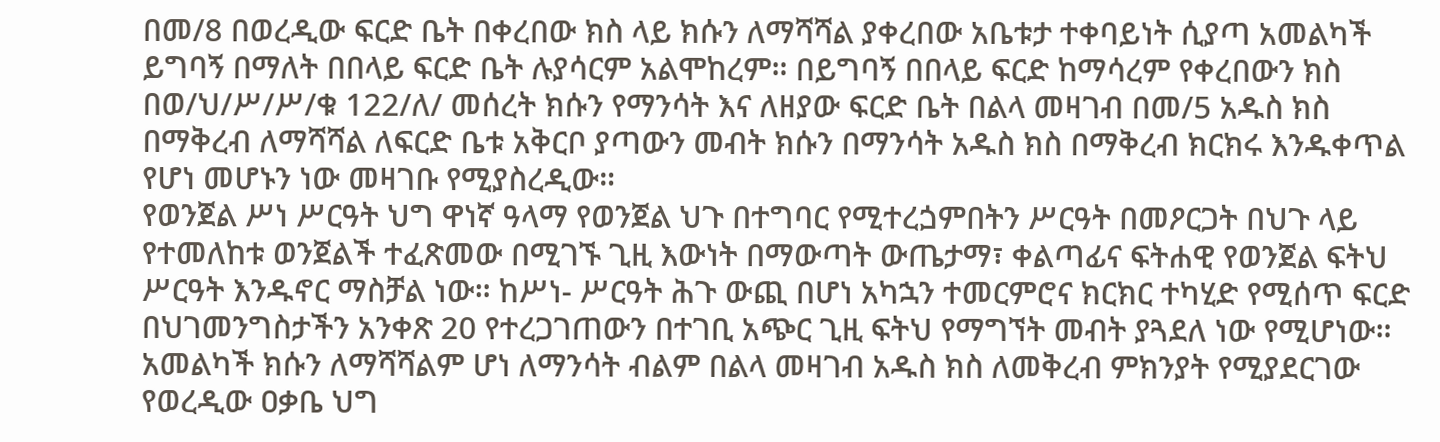በመ/8 በወረዲው ፍርድ ቤት በቀረበው ክስ ላይ ክሱን ለማሻሻል ያቀረበው አቤቱታ ተቀባይነት ሲያጣ አመልካች ይግባኝ በማለት በበላይ ፍርድ ቤት ሉያሳርም አልሞከረም። በይግባኝ በበላይ ፍርድ ከማሳረም የቀረበውን ክስ በወ/ህ/ሥ/ሥ/ቁ 122/ለ/ መሰረት ክሱን የማንሳት እና ለዘያው ፍርድ ቤት በልላ መዛገብ በመ/5 አዱስ ክስ በማቅረብ ለማሻሻል ለፍርድ ቤቱ አቅርቦ ያጣውን መብት ክሱን በማንሳት አዱስ ክስ በማቅረብ ክርክሩ እንዱቀጥል የሆነ መሆኑን ነው መዛገቡ የሚያስረዲው።
የወንጀል ሥነ ሥርዓት ህግ ዋነኛ ዓላማ የወንጀል ህጉ በተግባር የሚተረጏምበትን ሥርዓት በመዖርጋት በህጉ ላይ የተመለከቱ ወንጀልች ተፈጽመው በሚገኙ ጊዚ እውነት በማውጣት ውጤታማ፣ ቀልጣፊና ፍትሐዊ የወንጀል ፍትህ ሥርዓት እንዱኖር ማስቻል ነው። ከሥነ- ሥርዓት ሕጉ ውጪ በሆነ አካኋን ተመርምሮና ክርክር ተካሂድ የሚሰጥ ፍርድ በህገመንግስታችን አንቀጽ 20 የተረጋገጠውን በተገቢ አጭር ጊዚ ፍትህ የማግኘት መብት ያጓደለ ነው የሚሆነው።
አመልካች ክሱን ለማሻሻልም ሆነ ለማንሳት ብልም በልላ መዛገብ አዱስ ክስ ለመቅረብ ምክንያት የሚያደርገው የወረዲው ዐቃቤ ህግ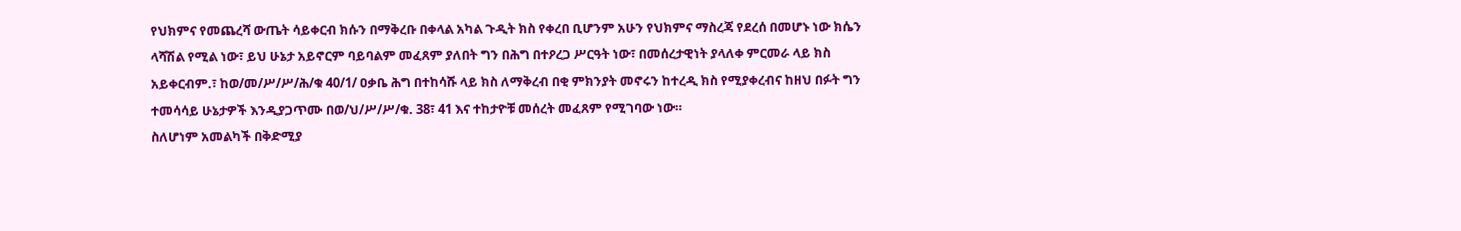የህክምና የመጨረሻ ውጤት ሳይቀርብ ክሱን በማቅረቡ በቀላል አካል ጉዲት ክስ የቀረበ ቢሆንም አሁን የህክምና ማስረጃ የደረሰ በመሆኑ ነው ክሴን ላሻሽል የሚል ነው፣ ይህ ሁኔታ አይኖርም ባይባልም መፈጸም ያለበት ግን በሕግ በተዖረጋ ሥርዓት ነው፣ በመሰረታዊነት ያላለቀ ምርመራ ላይ ክስ አይቀርብም.፣ ከወ/መ/ሥ/ሥ/ሕ/ቁ 40/1/ ዐቃቤ ሕግ በተከሳሹ ላይ ክስ ለማቅረብ በቂ ምክንያት መኖሩን ከተረዲ ክስ የሚያቀረብና ከዘህ በፉት ግን ተመሳሳይ ሁኔታዎች እንዲያጋጥሙ በወ/ህ/ሥ/ሥ/ቁ. 38፣ 41 እና ተከታዮቹ መሰረት መፈጸም የሚገባው ነው።
ስለሆነም አመልካች በቅድሚያ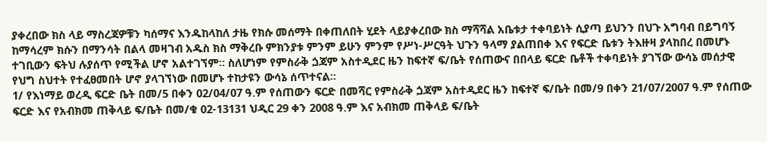ያቀረበው ክስ ላይ ማስረጃዎቹን ካሰማና እንዱከላከለ ታዜ የክሱ መሰማት በቀጠለበት ሂደት ላይያቀረበው ክስ ማሻሻል አቤቱታ ተቀባይነት ሲያጣ ይህንን በህጉ አግባብ በይግባኝ ከማሳረም ክሱን በማንሳት በልላ መዛገብ አዱስ ክስ ማቅረቡ ምክንያቱ ምንም ይሁን ምንም የሥነ-ሥርዓት ህጉን ዓላማ ያልጠበቀ እና የፍርድ ቤቱን ትእዙዛ ያላከበረ በመሆኑ ተገቢውን ፍትህ ሉያሰጥ የሚችል ሆኖ አልተገኘም። ስለሆነም የምስራቅ ጏጃም አስተዲደር ዜን ከፍተኛ ፍ/ቤት የሰጠውና በበላይ ፍርድ ቤቶች ተቀባይነት ያገኘው ውሳኔ መሰታዊ የህግ ስህተት የተፈፀመበት ሆኖ ያላገኘነው በመሆኑ ተከታዩን ውሳኔ ሰጥተናል።
1/ የእነማይ ወረዲ ፍርድ ቤት በመ/5 በቀን 02/04/07 ዓ.ም የሰጠውን ፍርድ በመሻር የምስራቅ ጏጃም አስተዲደር ዜን ከፍተኛ ፍ/ቤት በመ/9 በቀን 21/07/2007 ዓ.ም የሰጠው ፍርድ እና የአብክመ ጠቅላይ ፍ/ቤት በመ/ቁ 02-13131 ህዲር 29 ቀን 2008 ዓ.ም እና አብክመ ጠቅላይ ፍ/ቤት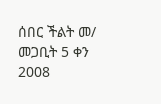ሰበር ችልት መ/ መጋቢት 5 ቀን 2008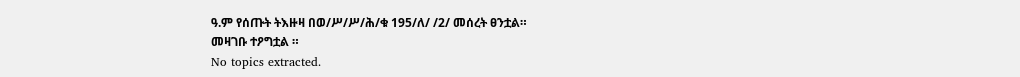ዓ.ም የሰጡት ትእዙዛ በወ/ሥ/ሥ/ሕ/ቁ 195/ለ/ /2/ መሰረት ፀንቷል።
መዛገቡ ተዖግቷል ።
No topics extracted.